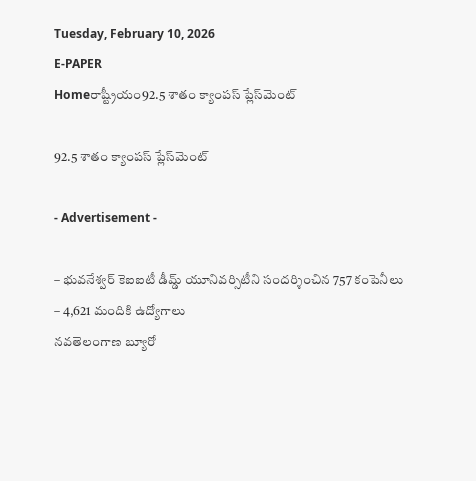Tuesday, February 10, 2026
E-PAPER
Homeరాష్ట్రీయం92.5 శాతం క్యాంపస్‌ ప్లేస్‌మెంట్‌

92.5 శాతం క్యాంపస్‌ ప్లేస్‌మెంట్‌

- Advertisement -

– భువనేశ్వర్‌ కెఐఐటీ డీమ్డ్‌ యూనివర్సిటీని సందర్శించిన 757 కంపెనీలు
– 4,621 మందికి ఉద్యోగాలు
నవతెలంగాణ బ్యూరో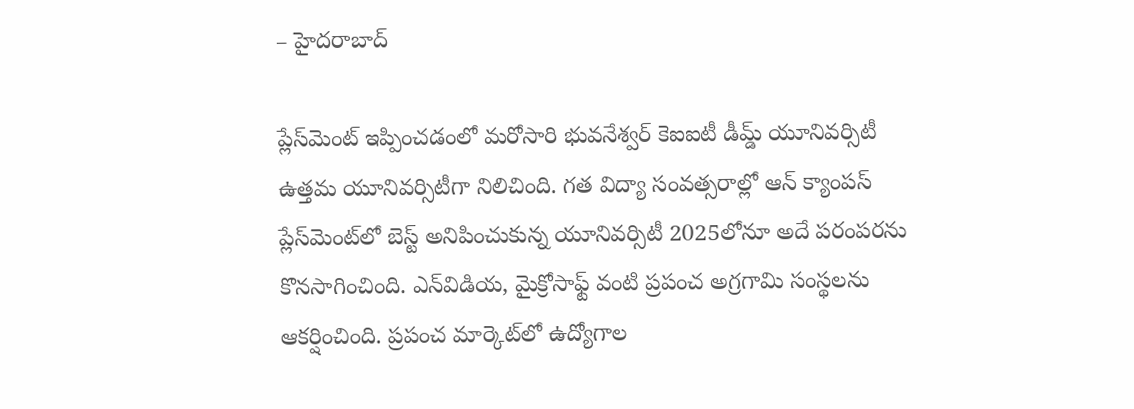– హైదరాబాద్‌

ప్లేస్‌మెంట్‌ ఇప్పించడంలో మరోసారి భువనేశ్వర్‌ కెఐఐటీ డీమ్డ్‌ యూనివర్సిటీ ఉత్తమ యూనివర్సిటీగా నిలిచింది. గత విద్యా సంవత్సరాల్లో ఆన్‌ క్యాంపస్‌ ప్లేస్‌మెంట్‌లో బెస్ట్‌ అనిపించుకున్న యూనివర్సిటీ 2025లోనూ అదే పరంపరను కొనసాగించింది. ఎన్‌విడియ, మైక్రోసాఫ్ట్‌ వంటి ప్రపంచ అగ్రగామి సంస్థలను ఆకర్షించింది. ప్రపంచ మార్కెట్‌లో ఉద్యోగాల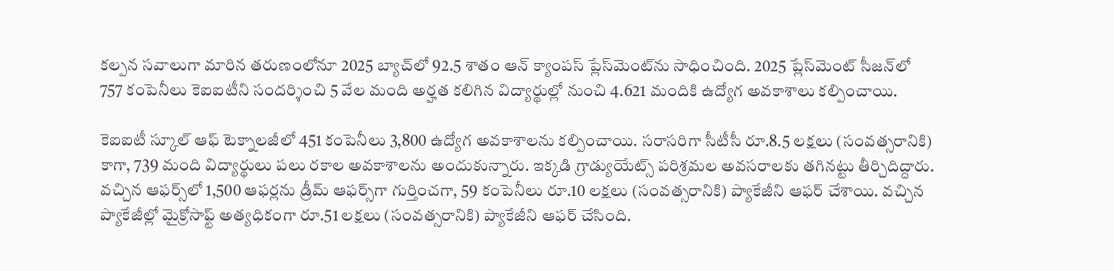కల్పన సవాలుగా మారిన తరుణంలోనూ 2025 బ్యాచ్‌లో 92.5 శాతం ఆన్‌ క్యాంపస్‌ ప్లేస్‌మెంట్‌ను సాధించింది. 2025 ప్లేస్‌మెంట్‌ సీజన్‌లో 757 కంపెనీలు కెఐఐటీని సందర్శించి 5 వేల మంది అర్హత కలిగిన విద్యార్థుల్లో నుంచి 4.621 మందికి ఉద్యోగ అవకాశాలు కల్పించాయి.

కెఐఐటీ స్కూల్‌ ఆఫ్‌ టెక్నాలజీలో 451 కంపెనీలు 3,800 ఉద్యోగ అవకాశాలను కల్పించాయి. సరాసరిగా సీటీసీ రూ.8.5 లక్షలు (సంవత్సరానికి) కాగా, 739 మంది విద్యార్థులు పలు రకాల అవకాశాలను అందుకున్నారు. ఇక్కడి గ్రాడ్యుయేట్స్‌ పరిశ్రమల అవసరాలకు తగినట్టు తీర్చిదిద్దారు. వచ్చిన ఆఫర్స్‌లో 1,500 ఆఫర్లను డ్రీమ్‌ ఆఫర్స్‌గా గుర్తించగా, 59 కంపెనీలు రూ.10 లక్షలు (సంవత్సరానికి) ప్యాకేజీని ఆఫర్‌ చేశాయి. వచ్చిన ప్యాకేజీల్లో మైక్రోసాఫ్ట్‌ అత్యధికంగా రూ.51 లక్షలు (సంవత్సరానికి) ప్యాకేజీని ఆఫర్‌ చేసింది.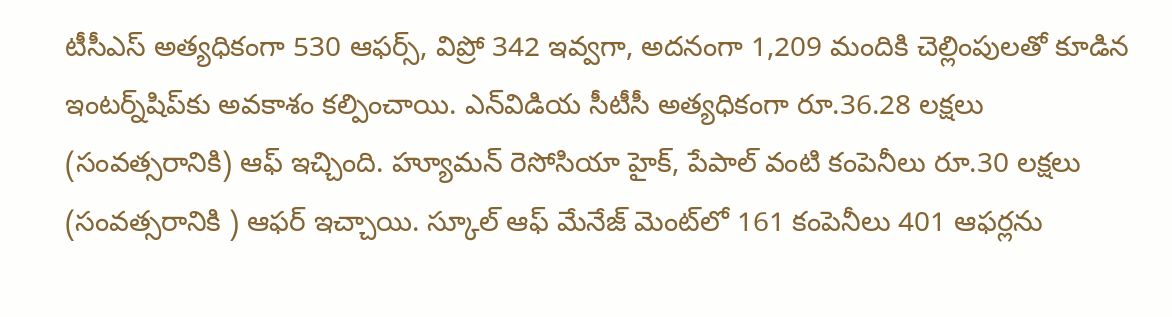టీసీఎస్‌ అత్యధికంగా 530 ఆఫర్స్‌, విప్రో 342 ఇవ్వగా, అదనంగా 1,209 మందికి చెల్లింపులతో కూడిన ఇంటర్న్‌షిప్‌కు అవకాశం కల్పించాయి. ఎన్‌విడియ సీటీసీ అత్యధికంగా రూ.36.28 లక్షలు (సంవత్సరానికి) ఆఫ్‌ ఇచ్చింది. హ్యూమన్‌ రెసోసియా హైక్‌, పేపాల్‌ వంటి కంపెనీలు రూ.30 లక్షలు (సంవత్సరానికి ) ఆఫర్‌ ఇచ్చాయి. స్కూల్‌ ఆఫ్‌ మేనేజ్‌ మెంట్‌లో 161 కంపెనీలు 401 ఆఫర్లను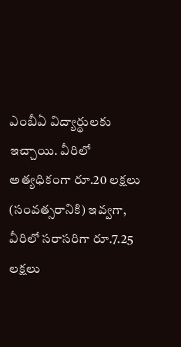ఎంబీఏ విద్యార్థులకు ఇచ్చాయి. వీరిలో అత్యధికంగా రూ.20 లక్షలు (సంవత్సరానికి) ఇవ్వగా, వీరిలో సరాసరిగా రూ.7.25 లక్షలు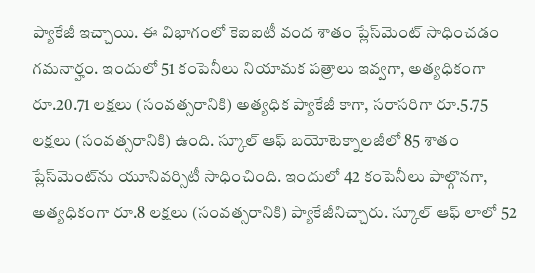ప్యాకేజీ ఇచ్చాయి. ఈ విభాగంలో కెఐఐటీ వంద శాతం ప్లేస్‌మెంట్‌ సాధించడం గమనార్హం. ఇందులో 51 కంపెనీలు నియామక పత్రాలు ఇవ్వగా, అత్యధికంగా రూ.20.71 లక్షలు (సంవత్సరానికి) అత్యధిక ప్యాకేజీ కాగా, సరాసరిగా రూ.5.75 లక్షలు (సంవత్సరానికి) ఉంది. స్కూల్‌ ఆఫ్‌ బయోటెక్నాలజీలో 85 శాతం ప్లేస్‌మెంట్‌ను యూనివర్సిటీ సాధించింది. ఇందులో 42 కంపెనీలు పాల్గొనగా, అత్యధికంగా రూ.8 లక్షలు (సంవత్సరానికి) ప్యాకేజీనిచ్చారు. స్కూల్‌ ఆఫ్‌ లాలో 52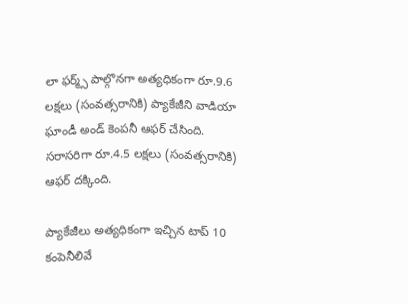లా ఫర్మ్స్‌ పాల్గొనగా అత్యధికంగా రూ.9.6 లక్షలు (సంవత్సరానికి) ప్యాకేజీని వాడియా ఘాండీ అండ్‌ కెంపనీ ఆఫర్‌ చేసింది. సరాసరిగా రూ.4.5 లక్షలు (సంవత్సరానికి) ఆఫర్‌ దక్కింది.

ప్యాకేజీలు అత్యధికంగా ఇచ్చిన టాప్‌ 10 కంపెనీలివే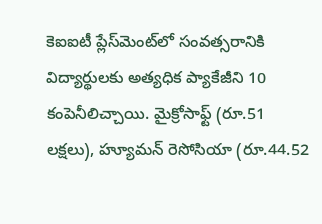కెఐఐటీ ప్లేస్‌మెంట్‌లో సంవత్సరానికి విద్యార్థులకు అత్యధిక ప్యాకేజీని 10 కంపెనీలిచ్చాయి. మైక్రోసాఫ్ట్‌ (రూ.51 లక్షలు), హ్యూమన్‌ రెసోసియా (రూ.44.52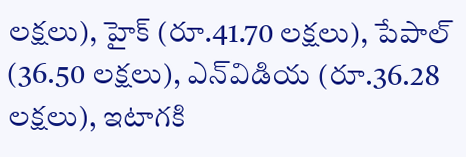లక్షలు), హైక్‌ (రూ.41.70 లక్షలు), పేపాల్‌ (36.50 లక్షలు), ఎన్‌విడియ (రూ.36.28 లక్షలు), ఇటాగకి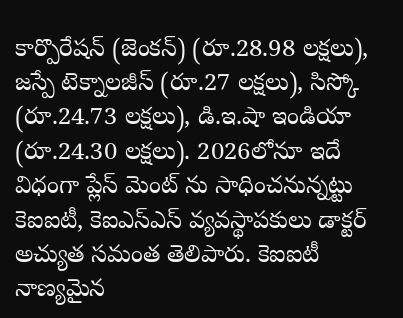కార్పొరేషన్‌ (జెంకన్‌) (రూ.28.98 లక్షలు), జస్పే టెక్నాలజీస్‌ (రూ.27 లక్షలు), సిస్కో (రూ.24.73 లక్షలు), డి.ఇ.షా ఇండియా (రూ.24.30 లక్షలు). 2026లోనూ ఇదే విధంగా ప్లేస్‌ మెంట్‌ ను సాధించనున్నట్టు కెఐఐటీ, కెఐఎస్‌ఎస్‌ వ్యవస్థాపకులు డాక్టర్‌ అచ్యుత సమంత తెలిపారు. కెఐఐటీ నాణ్యమైన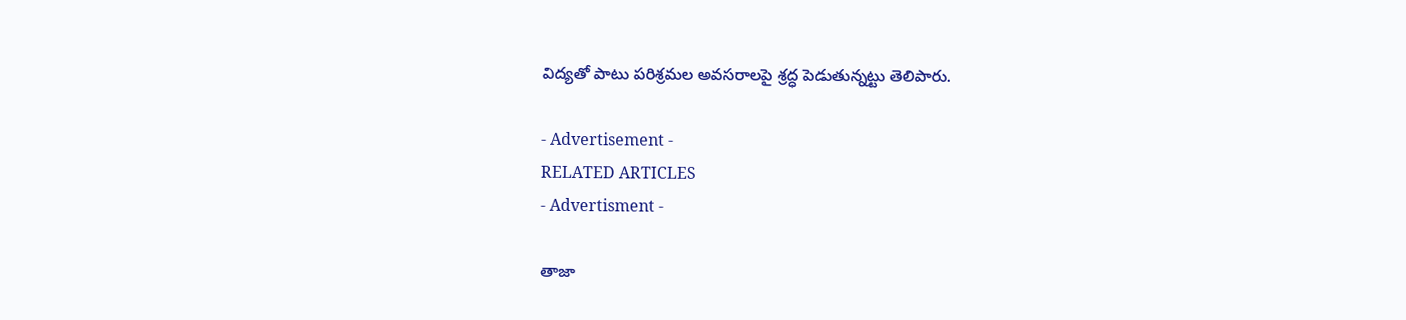విద్యతో పాటు పరిశ్రమల అవసరాలపై శ్రద్ధ పెడుతున్నట్టు తెలిపారు.

- Advertisement -
RELATED ARTICLES
- Advertisment -

తాజా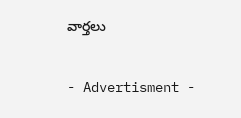వార్తలు

- Advertisment -